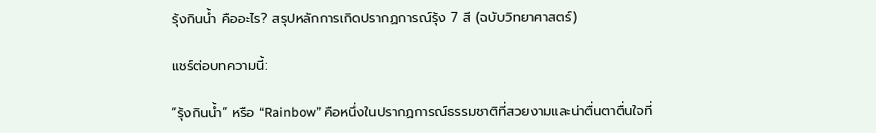รุ้งกินน้ำ คืออะไร? สรุปหลักการเกิดปรากฏการณ์รุ้ง 7 สี (ฉบับวิทยาศาสตร์)

แชร์ต่อบทความนี้:

“รุ้งกินน้ำ” หรือ “Rainbow” คือหนึ่งในปรากฏการณ์ธรรมชาติที่สวยงามและน่าตื่นตาตื่นใจที่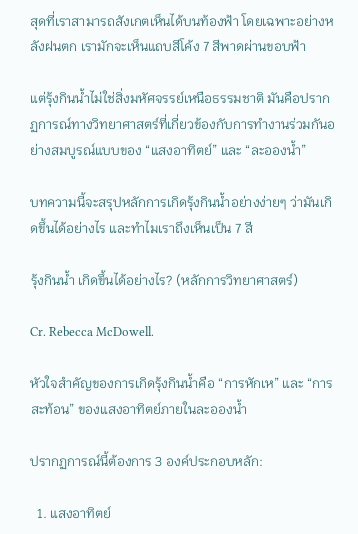สุดที่เราสามารถสังเกตเห็นได้บนท้องฟ้า โดยเฉพาะอย่างหลังฝนตก เรามักจะเห็นแถบสีโค้ง 7 สีพาดผ่านขอบฟ้า

แต่รุ้งกินน้ำไม่ใช่สิ่งมหัศจรรย์เหนือธรรมชาติ มันคือปรากฏการณ์ทางวิทยาศาสตร์ที่เกี่ยวข้องกับการทำงานร่วมกันอย่างสมบูรณ์แบบของ “แสงอาทิตย์” และ “ละอองน้ำ”

บทความนี้จะสรุปหลักการเกิดรุ้งกินน้ำอย่างง่ายๆ ว่ามันเกิดขึ้นได้อย่างไร และทำไมเราถึงเห็นเป็น 7 สี

รุ้งกินน้ำ เกิดขึ้นได้อย่างไร? (หลักการวิทยาศาสตร์)

Cr. Rebecca McDowell.

หัวใจสำคัญของการเกิดรุ้งกินน้ำคือ “การหักเห” และ “การสะท้อน” ของแสงอาทิตย์ภายในละอองน้ำ

ปรากฏการณ์นี้ต้องการ 3 องค์ประกอบหลัก:

  1. แสงอาทิตย์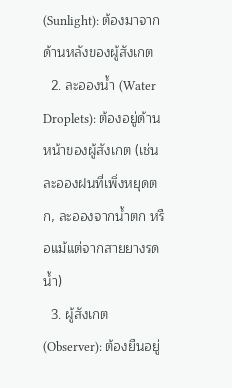(Sunlight): ต้องมาจากด้านหลังของผู้สังเกต
  2. ละอองน้ำ (Water Droplets): ต้องอยู่ด้านหน้าของผู้สังเกต (เช่น ละอองฝนที่เพิ่งหยุดตก, ละอองจากน้ำตก หรือแม้แต่จากสายยางรดน้ำ)
  3. ผู้สังเกต (Observer): ต้องยืนอยู่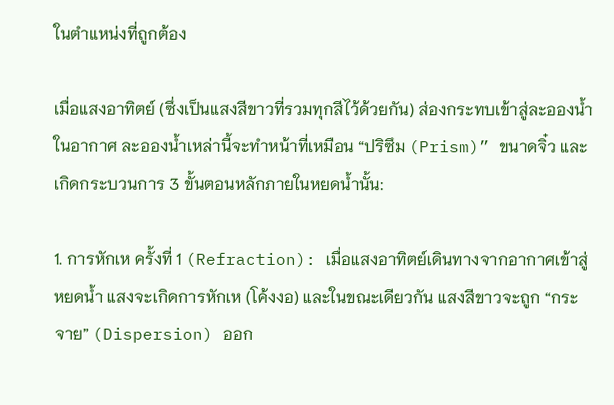ในตำแหน่งที่ถูกต้อง

เมื่อแสงอาทิตย์ (ซึ่งเป็นแสงสีขาวที่รวมทุกสีไว้ด้วยกัน) ส่องกระทบเข้าสู่ละอองน้ำในอากาศ ละอองน้ำเหล่านี้จะทำหน้าที่เหมือน “ปริซึม (Prism)” ขนาดจิ๋ว และเกิดกระบวนการ 3 ขั้นตอนหลักภายในหยดน้ำนั้น:

1. การหักเห ครั้งที่ 1 (Refraction): เมื่อแสงอาทิตย์เดินทางจากอากาศเข้าสู่หยดน้ำ แสงจะเกิดการหักเห (โค้งงอ) และในขณะเดียวกัน แสงสีขาวจะถูก “กระจาย” (Dispersion) ออก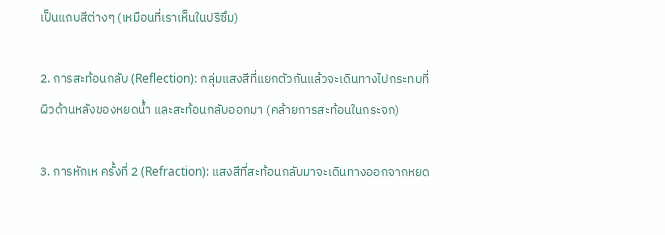เป็นแถบสีต่างๆ (เหมือนที่เราเห็นในปริซึม)

2. การสะท้อนกลับ (Reflection): กลุ่มแสงสีที่แยกตัวกันแล้วจะเดินทางไปกระทบที่ผิวด้านหลังของหยดน้ำ และสะท้อนกลับออกมา (คล้ายการสะท้อนในกระจก)

3. การหักเห ครั้งที่ 2 (Refraction): แสงสีที่สะท้อนกลับมาจะเดินทางออกจากหยด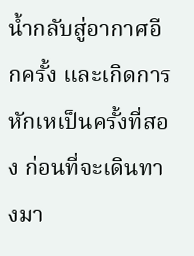น้ำกลับสู่อากาศอีกครั้ง และเกิดการหักเหเป็นครั้งที่สอง ก่อนที่จะเดินทางมา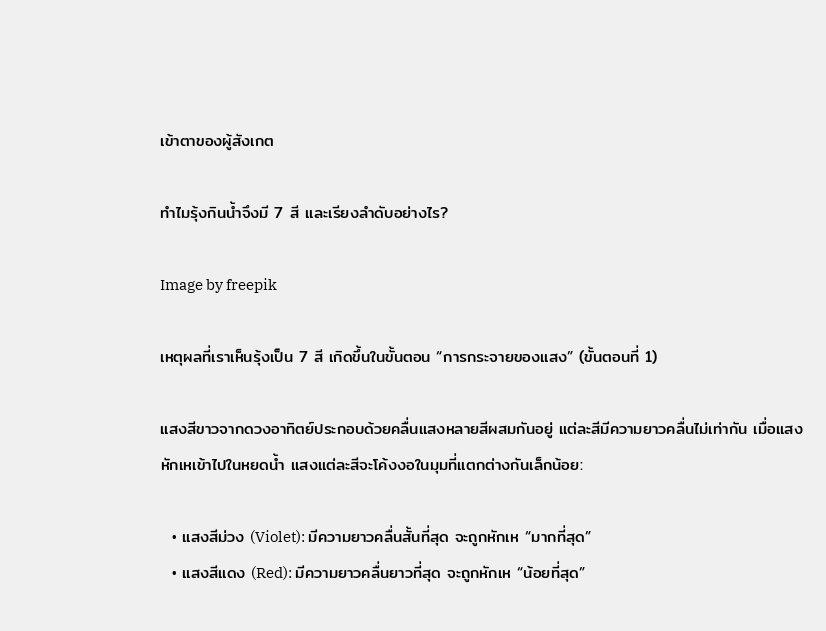เข้าตาของผู้สังเกต

ทำไมรุ้งกินน้ำจึงมี 7 สี และเรียงลำดับอย่างไร?

Image by freepik

เหตุผลที่เราเห็นรุ้งเป็น 7 สี เกิดขึ้นในขั้นตอน “การกระจายของแสง” (ขั้นตอนที่ 1)

แสงสีขาวจากดวงอาทิตย์ประกอบด้วยคลื่นแสงหลายสีผสมกันอยู่ แต่ละสีมีความยาวคลื่นไม่เท่ากัน เมื่อแสงหักเหเข้าไปในหยดน้ำ แสงแต่ละสีจะโค้งงอในมุมที่แตกต่างกันเล็กน้อย:

  • แสงสีม่วง (Violet): มีความยาวคลื่นสั้นที่สุด จะถูกหักเห “มากที่สุด”
  • แสงสีแดง (Red): มีความยาวคลื่นยาวที่สุด จะถูกหักเห “น้อยที่สุด”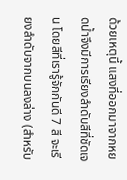ด้วยเหตุนี้ แสงที่ออกมาจากหยดน้ำจึงมีการเรียงลำดับสีที่ชัดเจน โดยสีที่เรารู้จักกันดี 7 สี จะเรียงลำดับจากบนลงล่าง (สำหรับ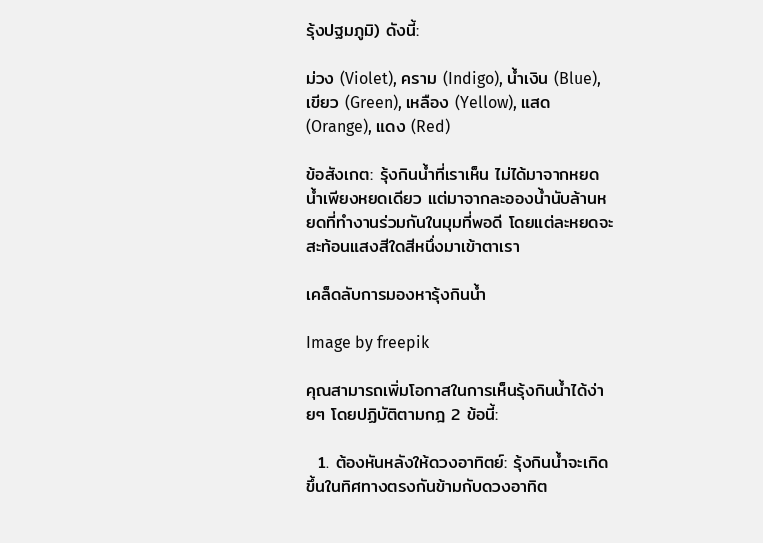รุ้งปฐมภูมิ) ดังนี้:

ม่วง (Violet), คราม (Indigo), น้ำเงิน (Blue), เขียว (Green), เหลือง (Yellow), แสด (Orange), แดง (Red)

ข้อสังเกต: รุ้งกินน้ำที่เราเห็น ไม่ได้มาจากหยดน้ำเพียงหยดเดียว แต่มาจากละอองน้ำนับล้านหยดที่ทำงานร่วมกันในมุมที่พอดี โดยแต่ละหยดจะสะท้อนแสงสีใดสีหนึ่งมาเข้าตาเรา

เคล็ดลับการมองหารุ้งกินน้ำ

Image by freepik

คุณสามารถเพิ่มโอกาสในการเห็นรุ้งกินน้ำได้ง่ายๆ โดยปฏิบัติตามกฎ 2 ข้อนี้:

  1. ต้องหันหลังให้ดวงอาทิตย์: รุ้งกินน้ำจะเกิดขึ้นในทิศทางตรงกันข้ามกับดวงอาทิต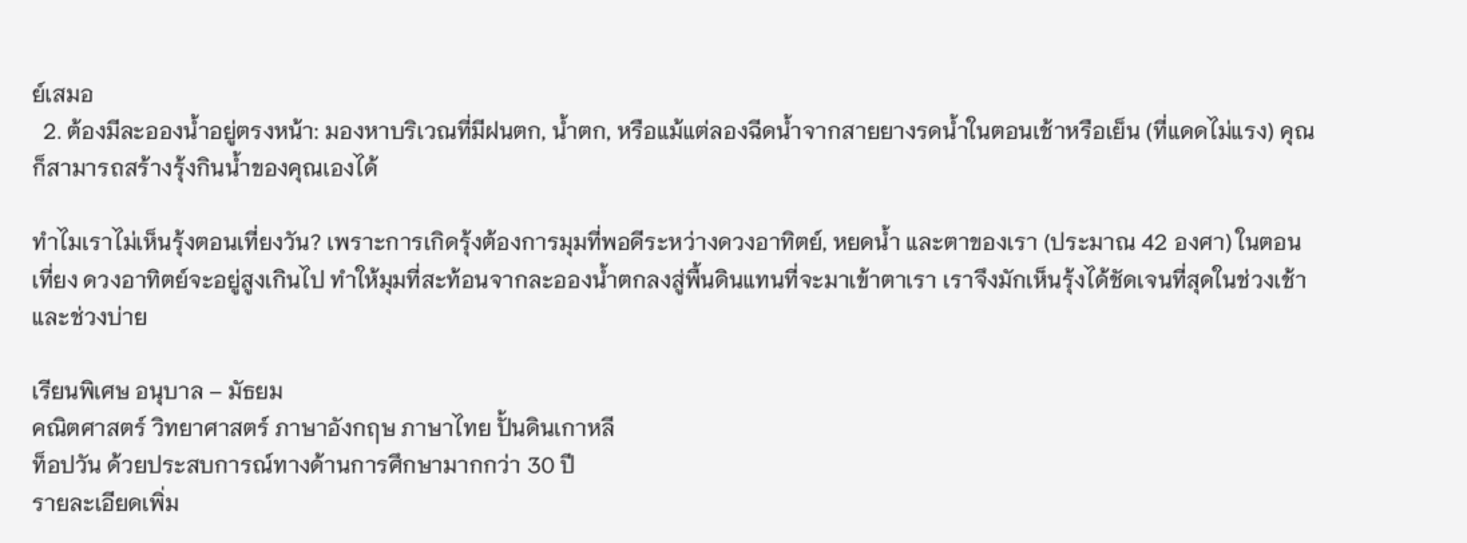ย์เสมอ
  2. ต้องมีละอองน้ำอยู่ตรงหน้า: มองหาบริเวณที่มีฝนตก, น้ำตก, หรือแม้แต่ลองฉีดน้ำจากสายยางรดน้ำในตอนเช้าหรือเย็น (ที่แดดไม่แรง) คุณก็สามารถสร้างรุ้งกินน้ำของคุณเองได้

ทำไมเราไม่เห็นรุ้งตอนเที่ยงวัน? เพราะการเกิดรุ้งต้องการมุมที่พอดีระหว่างดวงอาทิตย์, หยดน้ำ และตาของเรา (ประมาณ 42 องศา) ในตอนเที่ยง ดวงอาทิตย์จะอยู่สูงเกินไป ทำให้มุมที่สะท้อนจากละอองน้ำตกลงสู่พื้นดินแทนที่จะมาเข้าตาเรา เราจึงมักเห็นรุ้งได้ชัดเจนที่สุดในช่วงเช้าและช่วงบ่าย

เรียนพิเศษ อนุบาล – มัธยม
คณิตศาสตร์ วิทยาศาสตร์ ภาษาอังกฤษ ภาษาไทย ปั้นดินเกาหลี
ท็อปวัน ด้วยประสบการณ์ทางด้านการศึกษามากกว่า 30 ปี
รายละเอียดเพิ่ม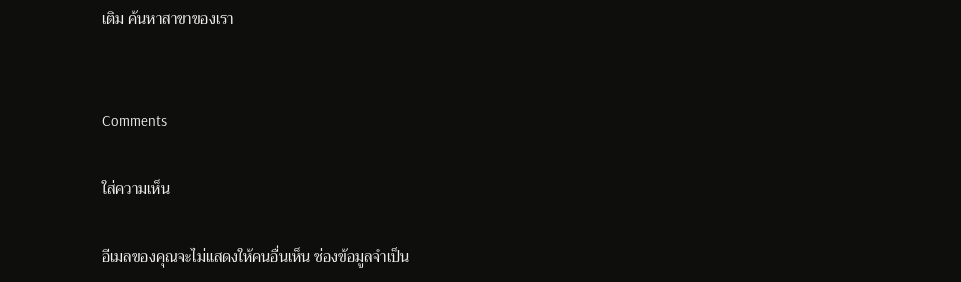เติม ค้นหาสาขาของเรา


Comments

ใส่ความเห็น

อีเมลของคุณจะไม่แสดงให้คนอื่นเห็น ช่องข้อมูลจำเป็น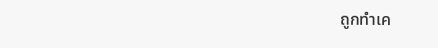ถูกทำเค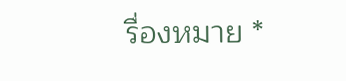รื่องหมาย *